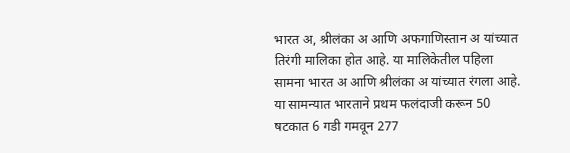भारत अ, श्रीलंका अ आणि अफगाणिस्तान अ यांच्यात तिरंगी मालिका होत आहे. या मालिकेतील पहिला सामना भारत अ आणि श्रीलंका अ यांच्यात रंगला आहे. या सामन्यात भारताने प्रथम फलंदाजी करून 50 षटकात 6 गडी गमवून 277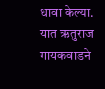धावा केल्या. यात ऋतुराज गायकवाडने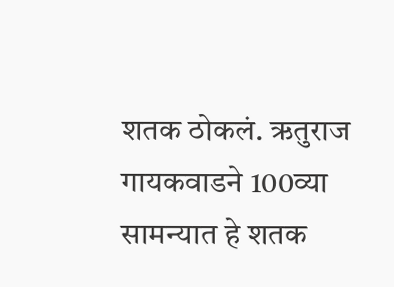शतक ठोकलं. ऋतुराज गायकवाडने 100व्या सामन्यात हे शतक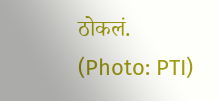ठोकलं. (Photo: PTI)